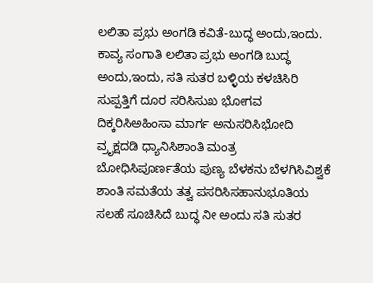ಲಲಿತಾ ಪ್ರಭು ಅಂಗಡಿ ಕವಿತೆ-ಬುದ್ಧ ಅಂದು,ಇಂದು.
ಕಾವ್ಯ ಸಂಗಾತಿ ಲಲಿತಾ ಪ್ರಭು ಅಂಗಡಿ ಬುದ್ಧ ಅಂದು,ಇಂದು, ಸತಿ ಸುತರ ಬಳ್ಳಿಯ ಕಳಚಿಸಿರಿ ಸುಪ್ಪತ್ತಿಗೆ ದೂರ ಸರಿಸಿಸುಖ ಭೋಗವ ದಿಕ್ಕರಿಸಿಅಹಿಂಸಾ ಮಾರ್ಗ ಅನುಸರಿಸಿಭೋದಿ ವ್ರೃಕ್ಷದಡಿ ಧ್ಯಾನಿಸಿಶಾಂತಿ ಮಂತ್ರ ಬೋಧಿಸಿಪೂರ್ಣತೆಯ ಪುಣ್ಯ ಬೆಳಕನು ಬೆಳಗಿಸಿವಿಶ್ವಕೆ ಶಾಂತಿ ಸಮತೆಯ ತತ್ವ ಪಸರಿಸಿಸಹಾನುಭೂತಿಯ ಸಲಹೆ ಸೂಚಿಸಿದೆ ಬುದ್ಧ ನೀ ಅಂದು ಸತಿ ಸುತರ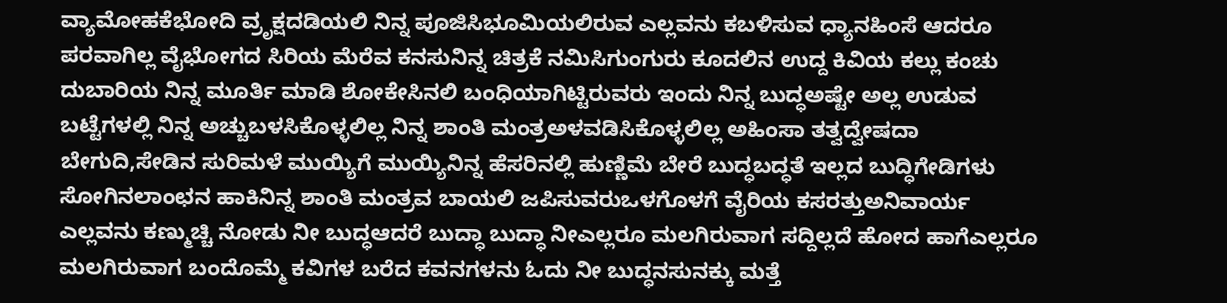ವ್ಯಾಮೋಹಕೆಭೋದಿ ವ್ರೃಕ್ಷದಡಿಯಲಿ ನಿನ್ನ ಪೂಜಿಸಿಭೂಮಿಯಲಿರುವ ಎಲ್ಲವನು ಕಬಳಿಸುವ ಧ್ಯಾನಹಿಂಸೆ ಆದರೂ ಪರವಾಗಿಲ್ಲ ವೈಭೋಗದ ಸಿರಿಯ ಮೆರೆವ ಕನಸುನಿನ್ನ ಚಿತ್ರಕೆ ನಮಿಸಿಗುಂಗುರು ಕೂದಲಿನ ಉದ್ದ ಕಿವಿಯ ಕಲ್ಲು ಕಂಚು ದುಬಾರಿಯ ನಿನ್ನ ಮೂರ್ತಿ ಮಾಡಿ ಶೋಕೇಸಿನಲಿ ಬಂಧಿಯಾಗಿಟ್ಟಿರುವರು ಇಂದು ನಿನ್ನ ಬುದ್ಧಅಷ್ಟೇ ಅಲ್ಲ ಉಡುವ ಬಟ್ಟೆಗಳಲ್ಲಿ ನಿನ್ನ ಅಚ್ಚುಬಳಸಿಕೊಳ್ಳಲಿಲ್ಲ ನಿನ್ನ ಶಾಂತಿ ಮಂತ್ರಅಳವಡಿಸಿಕೊಳ್ಳಲಿಲ್ಲ ಅಹಿಂಸಾ ತತ್ವದ್ವೇಷದಾ ಬೇಗುದಿ,ಸೇಡಿನ ಸುರಿಮಳೆ ಮುಯ್ಯಿಗೆ ಮುಯ್ಯಿನಿನ್ನ ಹೆಸರಿನಲ್ಲಿ ಹುಣ್ಣಿಮೆ ಬೇರೆ ಬುದ್ಧಬದ್ಧತೆ ಇಲ್ಲದ ಬುದ್ಧಿಗೇಡಿಗಳು ಸೋಗಿನಲಾಂಛನ ಹಾಕಿನಿನ್ನ ಶಾಂತಿ ಮಂತ್ರವ ಬಾಯಲಿ ಜಪಿಸುವರುಒಳಗೊಳಗೆ ವೈರಿಯ ಕಸರತ್ತುಅನಿವಾರ್ಯ ಎಲ್ಲವನು ಕಣ್ಮುಚ್ಚಿ ನೋಡು ನೀ ಬುದ್ಧಆದರೆ ಬುದ್ಧಾ ಬುದ್ಧಾ ನೀಎಲ್ಲರೂ ಮಲಗಿರುವಾಗ ಸದ್ದಿಲ್ಲದೆ ಹೋದ ಹಾಗೆಎಲ್ಲರೂ ಮಲಗಿರುವಾಗ ಬಂದೊಮ್ಮೆ ಕವಿಗಳ ಬರೆದ ಕವನಗಳನು ಓದು ನೀ ಬುದ್ಧನಸುನಕ್ಕು ಮತ್ತೆ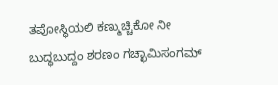ತಪೋಸ್ಥಿಯಲಿ ಕಣ್ಮುಚ್ಚಿಕೋ ನೀ ಬುದ್ಧಬುದ್ದಂ ಶರಣಂ ಗಚ್ಛಾಮಿಸಂಗಮ್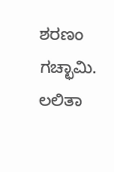ಶರಣಂ ಗಚ್ಛಾಮಿ. ಲಲಿತಾ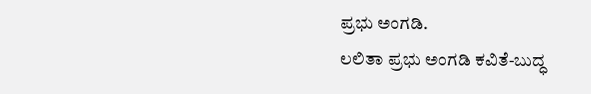ಪ್ರಭು ಅಂಗಡಿ.
ಲಲಿತಾ ಪ್ರಭು ಅಂಗಡಿ ಕವಿತೆ-ಬುದ್ಧ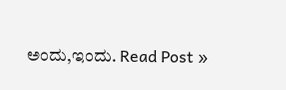ಅಂದು,ಇಂದು. Read Post »